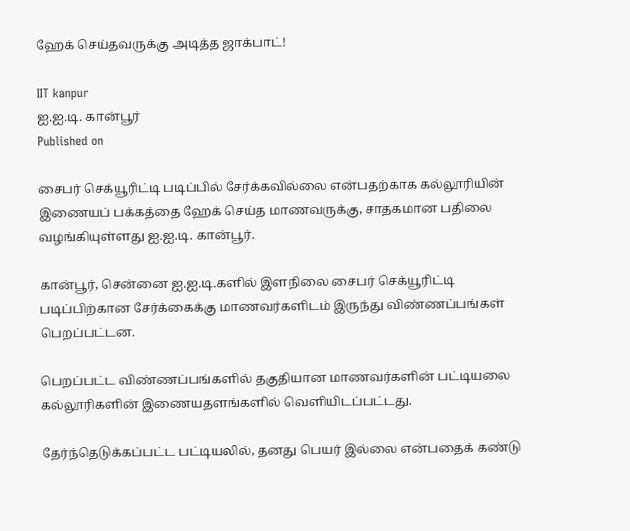ஹேக் செய்தவருக்கு அடித்த ஜாக்பாட்!

IIT kanpur
ஐ.ஐ.டி. கான்பூர்
Published on

சைபர் செக்யூரிட்டி படிப்பில் சேர்க்கவில்லை என்பதற்காக கல்லூரியின் இணையப் பக்கத்தை ஹேக் செய்த மாணவருக்கு, சாதகமான பதிலை வழங்கியுள்ளது ஐ.ஐ.டி. கான்பூர்.

கான்பூர், சென்னை ஐ.ஐ.டி.களில் இளநிலை சைபர் செக்யூரிட்டி படிப்பிற்கான சேர்க்கைக்கு மாணவர்களிடம் இருந்து விண்ணப்பங்கள் பெறப்பட்டன.

பெறப்பட்ட விண்ணப்பங்களில் தகுதியான மாணவர்களின் பட்டியலை கல்லூரிகளின் இணையதளங்களில் வெளியிடப்பட்டது.

தேர்ந்தெடுக்கப்பட்ட பட்டியலில், தனது பெயர் இல்லை என்பதைக் கண்டு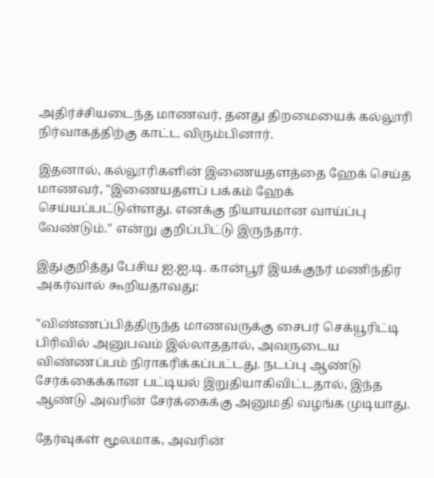அதிர்ச்சியடைந்த மாணவர், தனது திறமையைக் கல்லூரி நிர்வாகத்திற்கு காட்ட விரும்பினார்.

இதனால், கல்லூரிகளின் இணையதளத்தை ஹேக் செய்த மாணவர், "இணையதளப் பக்கம் ஹேக் செய்யப்பட்டுள்ளது. எனக்கு நியாயமான வாய்ப்பு வேண்டும்." என்று குறிப்பிட்டு இருந்தார்.

இதுகுறித்து பேசிய ஐ.ஐ.டி. கான்பூர் இயக்குநர் மணிந்திர அகர்வால் கூறியதாவது:

"விண்ணப்பித்திருந்த மாணவருக்கு சைபர் செக்யூரிட்டி பிரிவில் அனுபவம் இல்லாததால், அவருடைய விண்ணப்பம் நிராகரிக்கப்பட்டது. நடப்பு ஆண்டு சேர்க்கைக்கான பட்டியல் இறுதியாகிவிட்டதால், இந்த ஆண்டு அவரின் சேர்க்கைக்கு அனுமதி வழங்க முடியாது.

தேர்வுகள் மூலமாக, அவரின்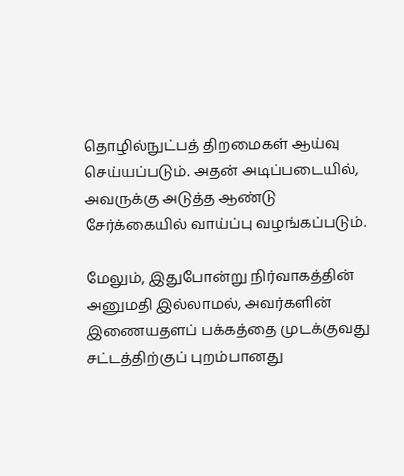தொழில்நுட்பத் திறமைகள் ஆய்வு செய்யப்படும். அதன் அடிப்படையில், அவருக்கு அடுத்த ஆண்டு சேர்க்கையில் வாய்ப்பு வழங்கப்படும்.

மேலும், இதுபோன்று நிர்வாகத்தின் அனுமதி இல்லாமல், அவர்களின் இணையதளப் பக்கத்தை முடக்குவது சட்டத்திற்குப் புறம்பானது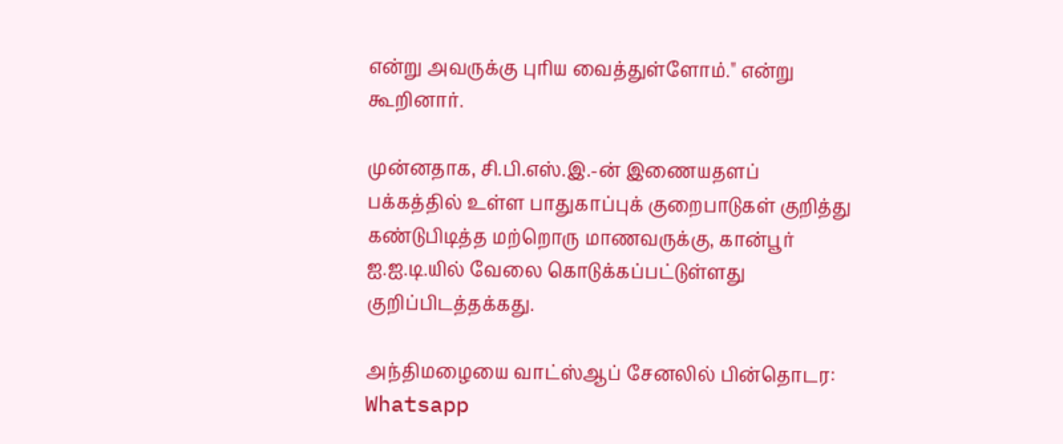என்று அவருக்கு புரிய வைத்துள்ளோம்." என்று கூறினார்.

முன்னதாக, சி.பி.எஸ்.இ.-ன் இணையதளப் பக்கத்தில் உள்ள பாதுகாப்புக் குறைபாடுகள் குறித்து கண்டுபிடித்த மற்றொரு மாணவருக்கு, கான்பூர் ஐ.ஐ.டி.யில் வேலை கொடுக்கப்பட்டுள்ளது குறிப்பிடத்தக்கது.

அந்திமழையை வாட்ஸ்ஆப் சேனலில் பின்தொடர: Whatsapp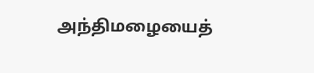அந்திமழையைத்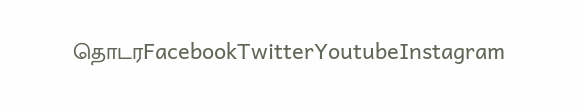தொடரFacebookTwitterYoutubeInstagram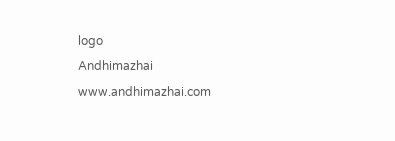logo
Andhimazhai
www.andhimazhai.com